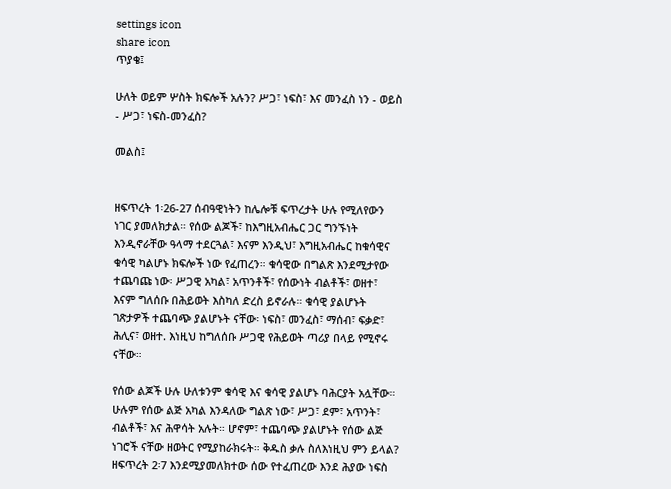settings icon
share icon
ጥያቄ፤

ሁለት ወይም ሦስት ክፍሎች አሉን? ሥጋ፣ ነፍስ፣ እና መንፈስ ነን - ወይስ - ሥጋ፣ ነፍስ-መንፈስ?

መልስ፤


ዘፍጥረት 1፡26-27 ሰብዓዊነትን ከሌሎቹ ፍጥረታት ሁሉ የሚለየውን ነገር ያመለክታል። የሰው ልጆች፣ ከእግዚአብሔር ጋር ግንኙነት እንዲኖራቸው ዓላማ ተደርጓል፣ እናም እንዲህ፣ እግዚአብሔር ከቁሳዊና ቁሳዊ ካልሆኑ ክፍሎች ነው የፈጠረን። ቁሳዊው በግልጽ እንደሚታየው ተጨባጩ ነው፡ ሥጋዊ አካል፣ አጥንቶች፣ የሰውነት ብልቶች፣ ወዘተ፣ እናም ግለሰቡ በሕይወት እስካለ ድረስ ይኖራሉ። ቁሳዊ ያልሆኑት ገጽታዎች ተጨባጭ ያልሆኑት ናቸው፡ ነፍስ፣ መንፈስ፣ ማሰብ፣ ፍቃድ፣ ሕሊና፣ ወዘተ. እነዚህ ከግለሰቡ ሥጋዊ የሕይወት ጣሪያ በላይ የሚኖሩ ናቸው።

የሰው ልጆች ሁሉ ሁለቱንም ቁሳዊ እና ቁሳዊ ያልሆኑ ባሕርያት አሏቸው። ሁሉም የሰው ልጅ አካል እንዳለው ግልጽ ነው፣ ሥጋ፣ ደም፣ አጥንት፣ ብልቶች፣ እና ሕዋሳት አሉት። ሆኖም፣ ተጨባጭ ያልሆኑት የሰው ልጅ ነገሮች ናቸው ዘወትር የሚያከራክሩት። ቅዱስ ቃሉ ስለእነዚህ ምን ይላል? ዘፍጥረት 2፡7 እንደሚያመለክተው ሰው የተፈጠረው እንደ ሕያው ነፍስ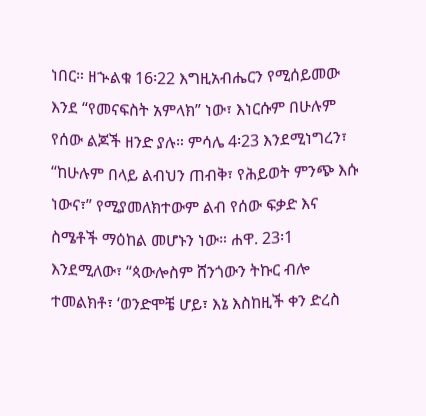ነበር። ዘኍልቁ 16፡22 እግዚአብሔርን የሚሰይመው እንደ “የመናፍስት አምላክ” ነው፣ እነርሱም በሁሉም የሰው ልጆች ዘንድ ያሉ። ምሳሌ 4፡23 እንደሚነግረን፣ “ከሁሉም በላይ ልብህን ጠብቅ፣ የሕይወት ምንጭ እሱ ነውና፣” የሚያመለክተውም ልብ የሰው ፍቃድ እና ስሜቶች ማዕከል መሆኑን ነው። ሐዋ. 23፡1 እንደሚለው፣ “ጳውሎስም ሸንጎውን ትኩር ብሎ ተመልክቶ፣ ‘ወንድሞቼ ሆይ፣ እኔ እስከዚች ቀን ድረስ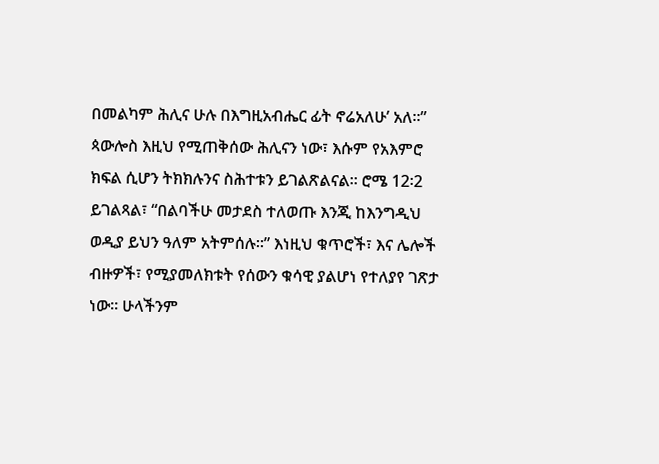በመልካም ሕሊና ሁሉ በእግዚአብሔር ፊት ኖሬአለሁ’ አለ።” ጳውሎስ እዚህ የሚጠቅሰው ሕሊናን ነው፣ እሱም የአእምሮ ክፍል ሲሆን ትክክሉንና ስሕተቱን ይገልጽልናል። ሮሜ 12፡2 ይገልጻል፣ “በልባችሁ መታደስ ተለወጡ እንጂ ከእንግዲህ ወዲያ ይህን ዓለም አትምሰሉ።” እነዚህ ቁጥሮች፣ እና ሌሎች ብዙዎች፣ የሚያመለክቱት የሰውን ቁሳዊ ያልሆነ የተለያየ ገጽታ ነው። ሁላችንም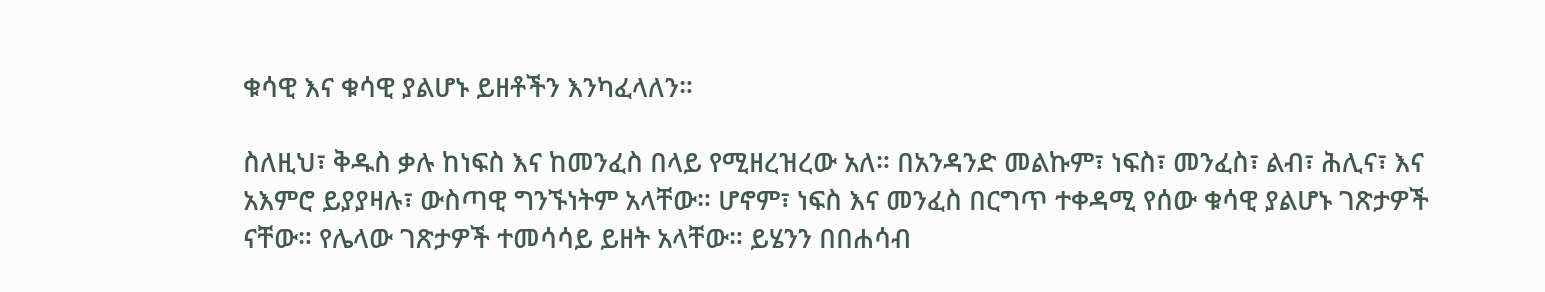ቁሳዊ እና ቁሳዊ ያልሆኑ ይዘቶችን እንካፈላለን።

ስለዚህ፣ ቅዱስ ቃሉ ከነፍስ እና ከመንፈስ በላይ የሚዘረዝረው አለ። በአንዳንድ መልኩም፣ ነፍስ፣ መንፈስ፣ ልብ፣ ሕሊና፣ እና አእምሮ ይያያዛሉ፣ ውስጣዊ ግንኙነትም አላቸው። ሆኖም፣ ነፍስ እና መንፈስ በርግጥ ተቀዳሚ የሰው ቁሳዊ ያልሆኑ ገጽታዎች ናቸው። የሌላው ገጽታዎች ተመሳሳይ ይዘት አላቸው። ይሄንን በበሐሳብ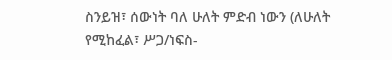ስንይዝ፣ ሰውነት ባለ ሁለት ምድብ ነውን (ለሁለት የሚከፈል፣ ሥጋ/ነፍስ-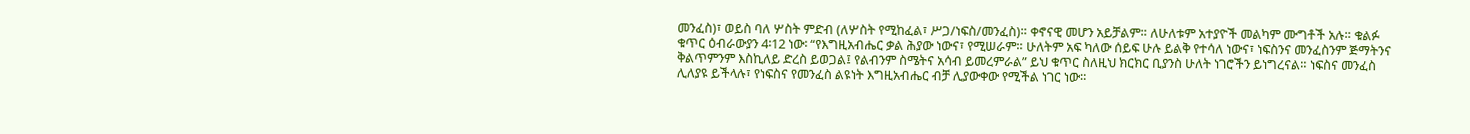መንፈስ)፣ ወይስ ባለ ሦስት ምድብ (ለሦስት የሚከፈል፣ ሥጋ/ነፍስ/መንፈስ)። ቀኖናዊ መሆን አይቻልም። ለሁለቱም አተያዮች መልካም ሙግቶች አሉ። ቁልፉ ቁጥር ዕብራውያን 4፡12 ነው፡ “የእግዚአብሔር ቃል ሕያው ነውና፣ የሚሠራም። ሁለትም አፍ ካለው ሰይፍ ሁሉ ይልቅ የተሳለ ነውና፣ ነፍስንና መንፈስንም ጅማትንና ቅልጥምንም እስኪለይ ድረስ ይወጋል፤ የልብንም ስሜትና አሳብ ይመረምራል” ይህ ቁጥር ስለዚህ ክርክር ቢያንስ ሁለት ነገሮችን ይነግረናል። ነፍስና መንፈስ ሊለያዩ ይችላሉ፣ የነፍስና የመንፈስ ልዩነት እግዚአብሔር ብቻ ሊያውቀው የሚችል ነገር ነው።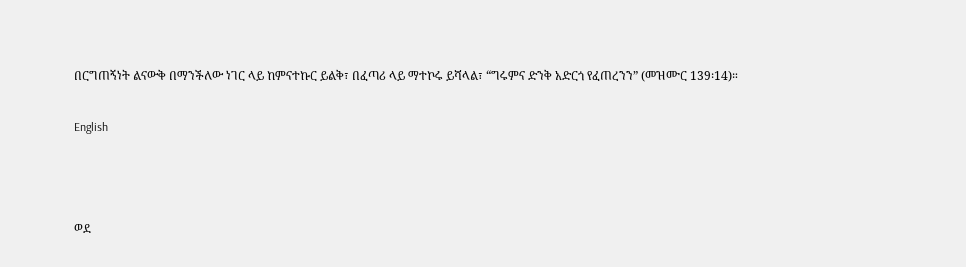በርግጠኝነት ልናውቅ በማንችለው ነገር ላይ ከምናተኩር ይልቅ፣ በፈጣሪ ላይ ማተኮሩ ይሻላል፣ “ግሩምና ድንቅ አድርጎ የፈጠረንን” (መዝሙር 139፡14)።

English



ወደ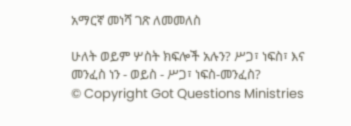አማርኛ መነሻ ገጽ ለመመለስ

ሁለት ወይም ሦስት ክፍሎች አሉን? ሥጋ፣ ነፍስ፣ እና መንፈስ ነን - ወይስ - ሥጋ፣ ነፍስ-መንፈስ?
© Copyright Got Questions Ministries